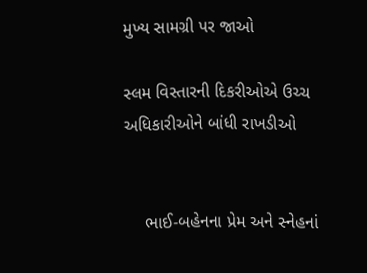મુખ્ય સામગ્રી પર જાઓ

સ્લમ વિસ્તારની દિકરીઓએ ઉચ્ચ અધિકારીઓને બાંધી રાખડીઓ


    ભાઈ-બહેનના પ્રેમ અને સ્નેહનાં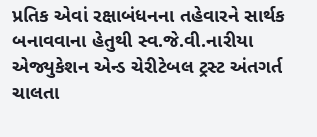પ્રતિક એવાં રક્ષાબંધનના તહેવારને સાર્થક બનાવવાના હેતુથી સ્વ.જે.વી.નારીયા એજ્યુકેશન એન્ડ ચેરીટેબલ ટ્રસ્ટ અંતગર્ત ચાલતા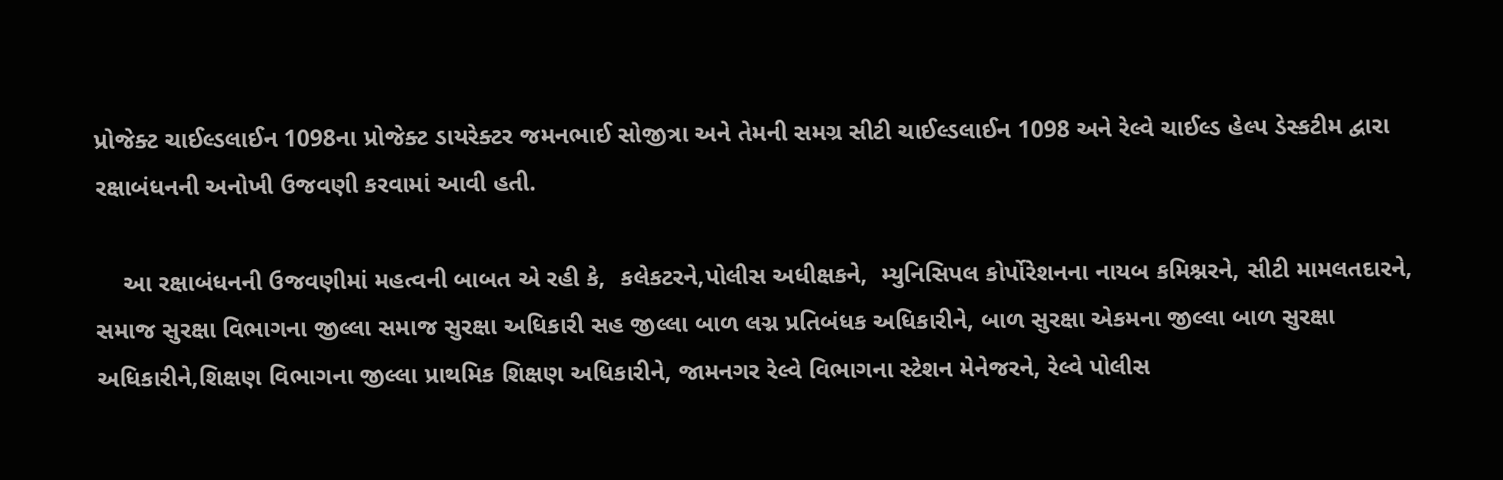પ્રોજેક્ટ ચાઈલ્ડલાઈન 1098ના પ્રોજેક્ટ ડાયરેક્ટર જમનભાઈ સોજીત્રા અને તેમની સમગ્ર સીટી ચાઈલ્ડલાઈન 1098 અને રેલ્વે ચાઈલ્ડ હેલ્પ ડેસ્કટીમ દ્વારા રક્ષાબંધનની અનોખી ઉજવણી કરવામાં આવી હતી.

    આ રક્ષાબંધનની ઉજવણીમાં મહત્વની બાબત એ રહી કે,  કલેકટરને,પોલીસ અધીક્ષકને,  મ્યુનિસિપલ કોર્પોરેશનના નાયબ કમિશ્નરને, સીટી મામલતદારને, સમાજ સુરક્ષા વિભાગના જીલ્લા સમાજ સુરક્ષા અધિકારી સહ જીલ્લા બાળ લગ્ન પ્રતિબંધક અધિકારીને, બાળ સુરક્ષા એકમના જીલ્લા બાળ સુરક્ષા અધિકારીને,શિક્ષણ વિભાગના જીલ્લા પ્રાથમિક શિક્ષણ અધિકારીને, જામનગર રેલ્વે વિભાગના સ્ટેશન મેનેજરને, રેલ્વે પોલીસ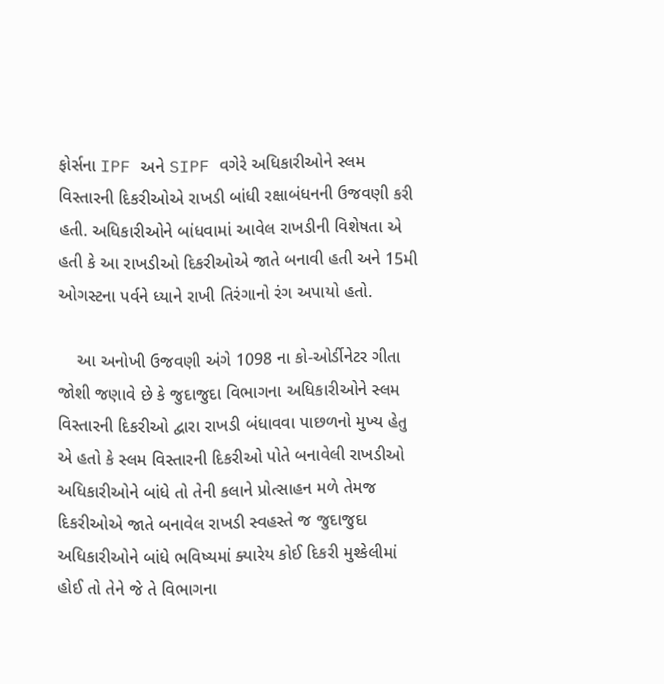ફોર્સના IPF અને SIPF વગેરે અધિકારીઓને સ્લમ વિસ્તારની દિકરીઓએ રાખડી બાંધી રક્ષાબંધનની ઉજવણી કરી હતી. અધિકારીઓને બાંધવામાં આવેલ રાખડીની વિશેષતા એ હતી કે આ રાખડીઓ દિકરીઓએ જાતે બનાવી હતી અને 15મી ઓગસ્ટના પર્વને ધ્યાને રાખી તિરંગાનો રંગ અપાયો હતો.

    આ અનોખી ઉજવણી અંગે 1098 ના કો-ઓર્ડીનેટર ગીતા જોશી જણાવે છે કે જુદાજુદા વિભાગના અધિકારીઓને સ્લમ વિસ્તારની દિકરીઓ દ્વારા રાખડી બંધાવવા પાછળનો મુખ્ય હેતુ એ હતો કે સ્લમ વિસ્તારની દિકરીઓ પોતે બનાવેલી રાખડીઓ અધિકારીઓને બાંધે તો તેની કલાને પ્રોત્સાહન મળે તેમજ દિકરીઓએ જાતે બનાવેલ રાખડી સ્વહસ્તે જ જુદાજુદા અધિકારીઓને બાંધે ભવિષ્યમાં ક્યારેય કોઈ દિકરી મુશ્કેલીમાં હોઈ તો તેને જે તે વિભાગના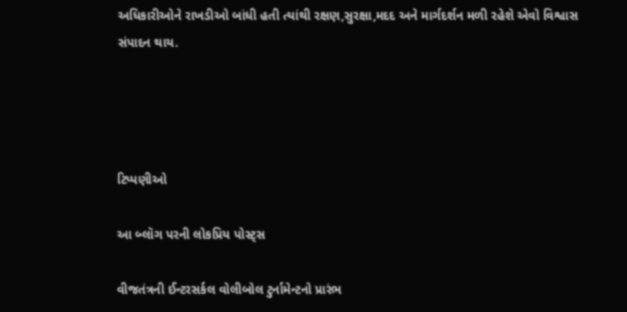અધિકારીઓને રાખડીઓ બાંધી હતી ત્યાંથી રક્ષણ,સુરક્ષા,મદદ અને માર્ગદર્શન મળી રહેશે એવો વિશ્વાસ સંપાદન થાય.




ટિપ્પણીઓ

આ બ્લૉગ પરની લોકપ્રિય પોસ્ટ્સ

વીજતંત્રની ઈન્ટરસર્કલ વોલીબોલ ટુર્નામેન્ટનો પ્રારંભ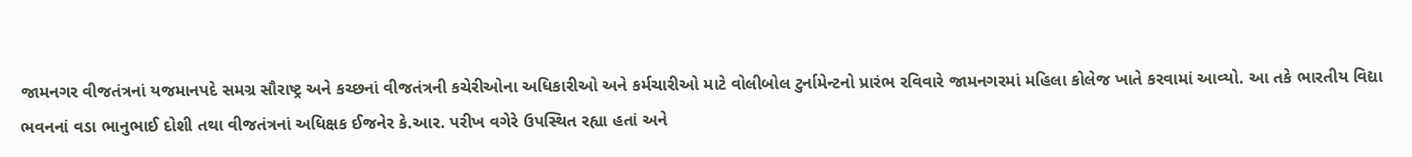જામનગર વીજતંત્રનાં યજમાનપદે સમગ્ર સૌરાષ્ટ્ર અને કચ્છનાં વીજતંત્રની કચેરીઓના અધિકારીઓ અને કર્મચારીઓ માટે વોલીબોલ ટુર્નામેન્ટનો પ્રારંભ રવિવારે જામનગરમાં મહિલા કોલેજ ખાતે કરવામાં આવ્યો. આ તકે ભારતીય વિદ્યા ભવનનાં વડા ભાનુભાઈ દોશી તથા વીજતંત્રનાં અધિક્ષક ઈજનેર કે.આર. પરીખ વગેરે ઉપસ્થિત રહ્યા હતાં અને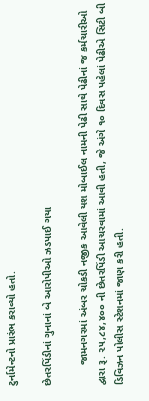ટુર્નામેન્ટનો પ્રારંભ કરાવ્યો હતો.

છેતરપિંડીનાં ગુનાનાં બે આરોપીઓ ઝડપાઈ ગયા

       જામનગરમાં અંબર ચોકડી નજીક આવેલી યશ મોબાઈલ નામની પેઢી સાથે પેઢીનાં જ કર્મચારીઓ દ્વારા રૂ. ૨૫,૮૪,૪૦૦ ની છેતરપિંડી આચરવામાં આવી હતી, જે અંગે ૧૦ દિવસ પહેલાં પેઢીએ સિટી બી ડિવિઝન પોલીસ સ્ટેશનમાં જાણ કરી હતી.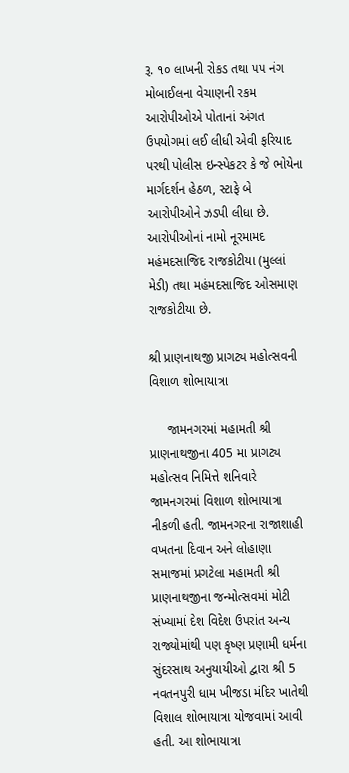રૂ. ૧૦ લાખની રોકડ તથા ૫૫ નંગ મોબાઈલના વેચાણની રકમ આરોપીઓએ પોતાનાં અંગત ઉપયોગમાં લઈ લીધી એવી ફરિયાદ પરથી પોલીસ ઇન્સ્પેકટર કે જે ભોયેના માર્ગદર્શન હેઠળ, સ્ટાફે બે આરોપીઓને ઝડપી લીધા છે.      આરોપીઓનાં નામો નૂરમામદ મહંમદસાજિદ રાજકોટીયા (મુલ્લાં મેડી) તથા મહંમદસાજિદ ઓસમાણ રાજકોટીયા છે.

શ્રી પ્રાણનાથજી પ્રાગટ્ય મહોત્સવની વિશાળ શોભાયાત્રા

     જામનગરમાં મહામતી શ્રી પ્રાણનાથજીના 405 મા પ્રાગટ્ય મહોત્સવ નિમિત્તે શનિવારે જામનગરમાં વિશાળ શોભાયાત્રા નીકળી હતી. જામનગરના રાજાશાહી વખતના દિવાન અને લોહાણા સમાજમાં પ્રગટેલા મહામતી શ્રી પ્રાણનાથજીના જન્મોત્સવમાં મોટી સંખ્યામાં દેશ વિદેશ ઉપરાંત અન્ય રાજ્યોમાંથી પણ કૃષ્ણ પ્રણામી ધર્મના સુંદરસાથ અનુયાયીઓ દ્વારા શ્રી 5 નવતનપુરી ધામ ખીજડા મંદિર ખાતેથી વિશાલ શોભાયાત્રા યોજવામાં આવી હતી. આ શોભાયાત્રા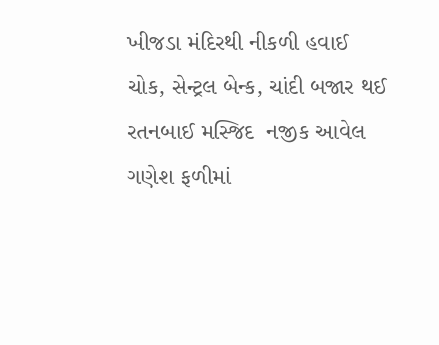ખીજડા મંદિરથી નીકળી હવાઈ ચોક, સેન્ટ્રલ બેન્ક, ચાંદી બજાર થઈ રતનબાઈ મસ્જિદ  નજીક આવેલ ગણેશ ફળીમાં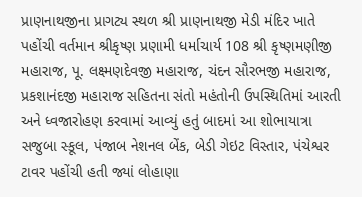પ્રાણનાથજીના પ્રાગટ્ય સ્થળ શ્રી પ્રાણનાથજી મેડી મંદિર ખાતે પહોંચી વર્તમાન શ્રીકૃષ્ણ પ્રણામી ધર્માચાર્ય 108 શ્રી કૃષ્ણમણીજી મહારાજ, પૂ. લક્ષ્મણદેવજી મહારાજ, ચંદન સૌરભજી મહારાજ, પ્રકશાનંદજી મહારાજ સહિતના સંતો મહંતોની ઉપસ્થિતિમાં આરતી અને ધ્વજારોહણ કરવામાં આવ્યું હતું બાદમાં આ શોભાયાત્રા સજુબા સ્કૂલ, પંજાબ નેશનલ બેંક, બેડી ગેઇટ વિસ્તાર, પંચેશ્વર ટાવર પહોંચી હતી જ્યાં લોહાણા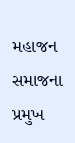મહાજન સમાજના પ્રમુખ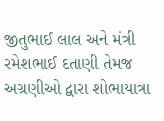જીતુભાઈ લાલ અને મંત્રી રમેશભાઈ દતાણી તેમજ અગ્રણીઓ દ્વારા શોભાયાત્રા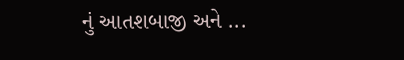નું આતશબાજી અને ...